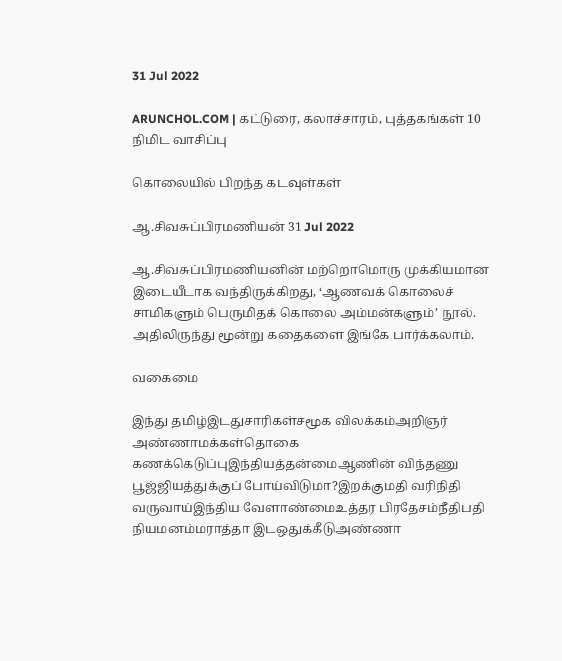31 Jul 2022

ARUNCHOL.COM | கட்டுரை, கலாச்சாரம், புத்தகங்கள் 10 நிமிட வாசிப்பு

கொலையில் பிறந்த கடவுள்கள்

ஆ.சிவசுப்பிரமணியன் 31 Jul 2022

ஆ.சிவசுப்பிரமணியனின் மற்றொமொரு முக்கியமான இடையீடாக வந்திருக்கிறது, ‘ஆணவக் கொலைச் சாமிகளும் பெருமிதக் கொலை அம்மன்களும்’ நூல். அதிலிருந்து மூன்று கதைகளை இங்கே பார்க்கலாம்.

வகைமை

இந்து தமிழ்இடதுசாரிகள்சமூக விலக்கம்அறிஞர் அண்ணாமக்கள்தொகை கணக்கெடுப்புஇந்தியத்தன்மைஆணின் விந்தணு பூஜ்ஜியத்துக்குப் போய்விடுமா?இறக்குமதி வரிநிதி வருவாய்இந்திய வேளாண்மைஉத்தர பிரதேசம்நீதிபதி நியமனம்மராத்தா இடஒதுக்கீடுஅண்ணா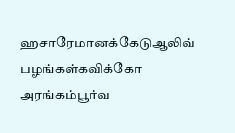ஹசாரேமானக்கேடுஆலிவ் பழங்கள்கவிக்கோ அரங்கம்பூர்வ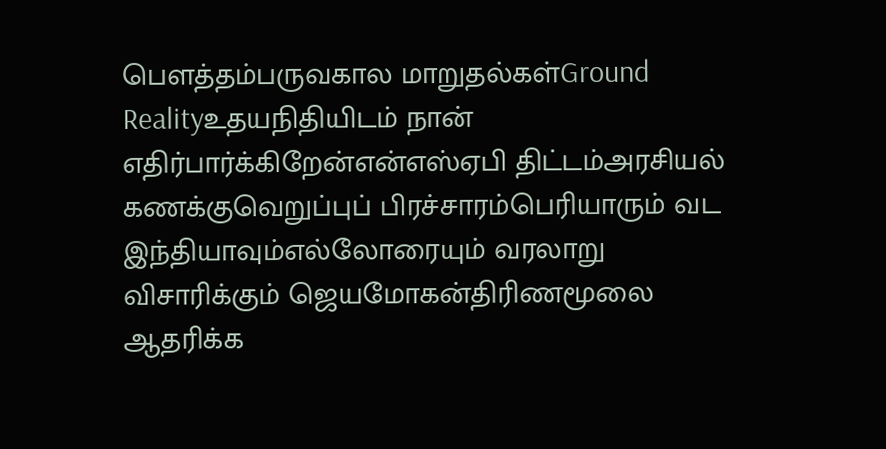பௌத்தம்பருவகால மாறுதல்கள்Ground Realityஉதயநிதியிடம் நான் எதிர்பார்க்கிறேன்என்எஸ்ஏபி திட்டம்அரசியல் கணக்குவெறுப்புப் பிரச்சாரம்பெரியாரும் வட இந்தியாவும்எல்லோரையும் வரலாறு விசாரிக்கும் ஜெயமோகன்திரிணமூலை ஆதரிக்க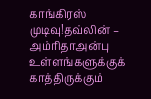காங்கிரஸ் முடிவு!தவ்லின் – அம்ரிதாஅன்பு உள்ளங்களுக்குக் காத்திருக்கும்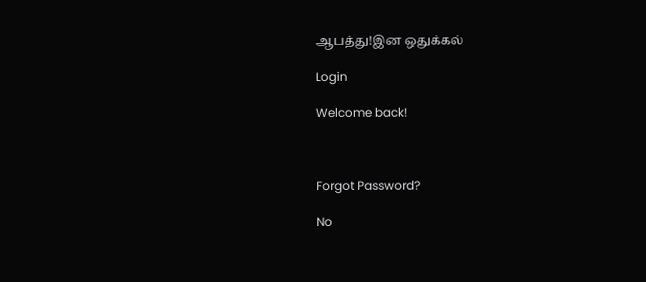ஆபத்து!இன ஒதுக்கல்

Login

Welcome back!



Forgot Password?

No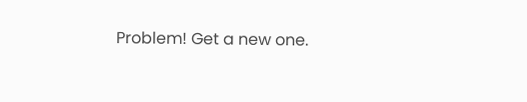Problem! Get a new one.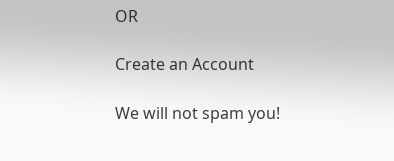OR

Create an Account

We will not spam you!